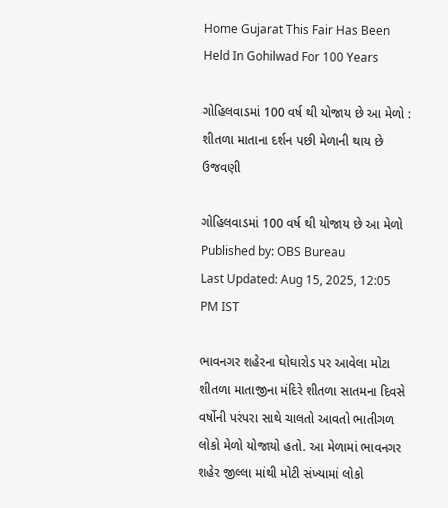Home Gujarat This Fair Has Been Held In Gohilwad For 100 Years

ગોહિલવાડમાં 100 વર્ષ થી યોજાય છે આ મેળો : શીતળા માતાના દર્શન પછી મેળાની થાય છે ઉજવણી

ગોહિલવાડમાં 100 વર્ષ થી યોજાય છે આ મેળો
Published by: OBS Bureau
Last Updated: Aug 15, 2025, 12:05 PM IST

ભાવનગર શહેરના ઘોઘારોડ પર આવેલા મોટા શીતળા માતાજીના મંદિરે શીતળા સાતમના દિવસે વર્ષોની પરંપરા સાથે ચાલતો આવતો ભાતીગળ લોકો મેળો યોજાયો હતો. આ મેળામાં ભાવનગર શહેર જીલ્લા માંથી મોટી સંખ્યામાં લોકો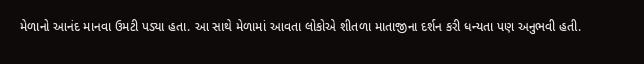મેળાનો આનંદ માનવા ઉમટી પડ્યા હતા. આ સાથે મેળામાં આવતા લોકોએ શીતળા માતાજીના દર્શન કરી ધન્યતા પણ અનુભવી હતી.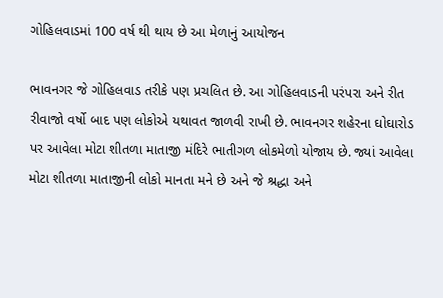ગોહિલવાડમાં 100 વર્ષ થી થાય છે આ મેળાનું આયોજન

ભાવનગર જે ગોહિલવાડ તરીકે પણ પ્રચલિત છે. આ ગોહિલવાડની પરંપરા અને રીત રીવાજો વર્ષો બાદ પણ લોકોએ યથાવત જાળવી રાખી છે. ભાવનગર શહેરના ઘોઘારોડ પર આવેલા મોટા શીતળા માતાજી મંદિરે ભાતીગળ લોકમેળો યોજાય છે. જ્યાં આવેલા મોટા શીતળા માતાજીની લોકો માનતા મને છે અને જે શ્રદ્ધા અને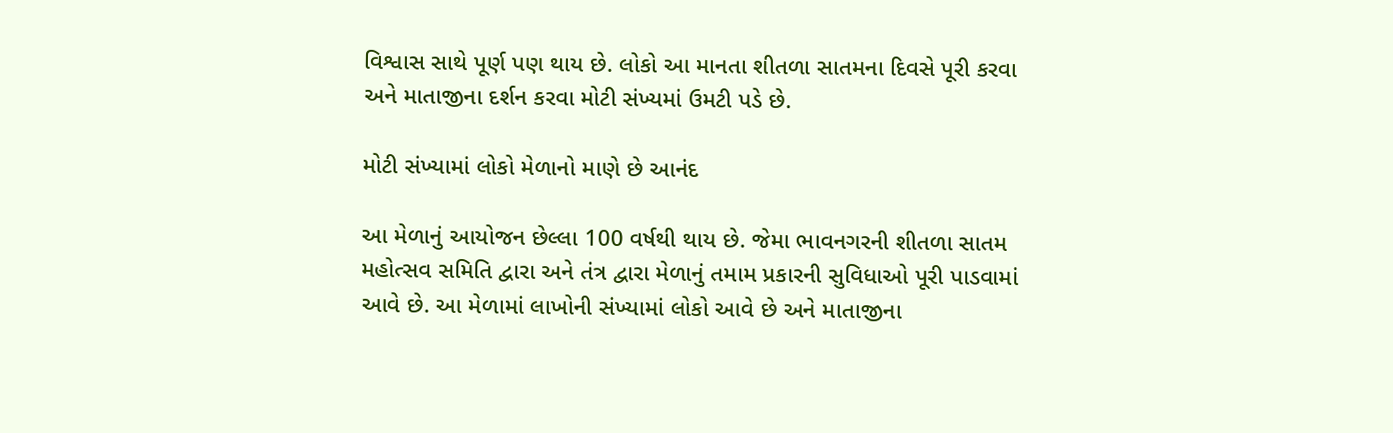વિશ્વાસ સાથે પૂર્ણ પણ થાય છે. લોકો આ માનતા શીતળા સાતમના દિવસે પૂરી કરવા અને માતાજીના દર્શન કરવા મોટી સંખ્યમાં ઉમટી પડે છે.

મોટી સંખ્યામાં લોકો મેળાનો માણે છે આનંદ

આ મેળાનું આયોજન છેલ્લા 100 વર્ષથી થાય છે. જેમા ભાવનગરની શીતળા સાતમ મહોત્સવ સમિતિ દ્વારા અને તંત્ર દ્વારા મેળાનું તમામ પ્રકારની સુવિધાઓ પૂરી પાડવામાં આવે છે. આ મેળામાં લાખોની સંખ્યામાં લોકો આવે છે અને માતાજીના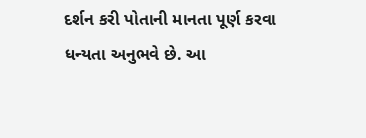દર્શન કરી પોતાની માનતા પૂર્ણ કરવા ધન્યતા અનુભવે છે. આ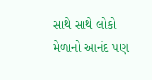સાથે સાથે લોકો મેળાનો આનંદ પણ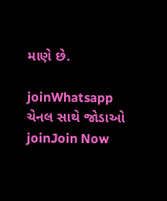માણે છે.

joinWhatsapp ચેનલ સાથે જોડાઓ
joinJoin Now